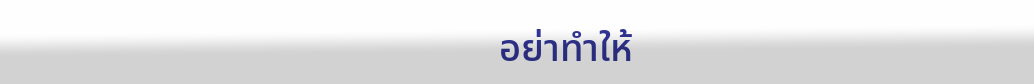อย่าทำให้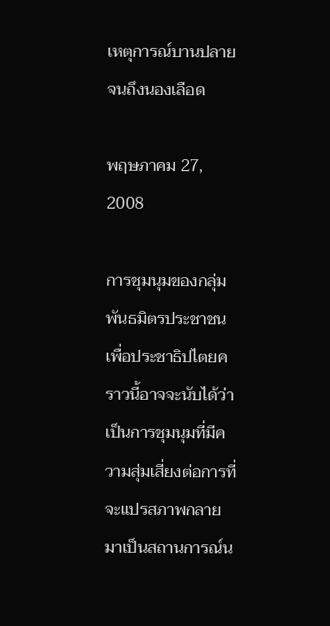เหตุการณ์บานปลายจนถึงนองเลือด

พฤษภาคม 27, 2008

การชุมนุมของกลุ่มพันธมิตรประชาชนเพื่อประชาธิปไตยคราวนี้อาจจะนับได้ว่าเป็นการชุมนุมที่มีความสุ่มเสี่ยงต่อการที่จะแปรสภาพกลายมาเป็นสถานการณ์น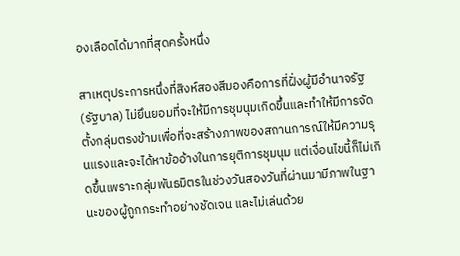องเลือดได้มากที่สุดครั้งหนึ่ง

สาเหตุประการหนึ่งที่สิงห์สองสีมองคือการที่ฝั่งผู้มีอำนาจรัฐ (รัฐบาล) ไม่ยึนยอมที่จะให้มีการชุมนุมเกิดขึ้นและทำให้มีการจัดตั้งกลุ่มตรงข้ามเพื่อที่จะสร้างภาพของสถานการณ์ให้มีความรุนแรงและจะได้หาข้ออ้างในการยุติการชุมนุม แต่เงื่อนไขนี้ก็ไม่เกิดขึ้นเพราะกลุ่มพันธมิตรในช่วงวันสองวันที่ผ่านมามีภาพในฐานะของผู้ถูกกระทำอย่างชัดเจน และไม่เล่นด้วย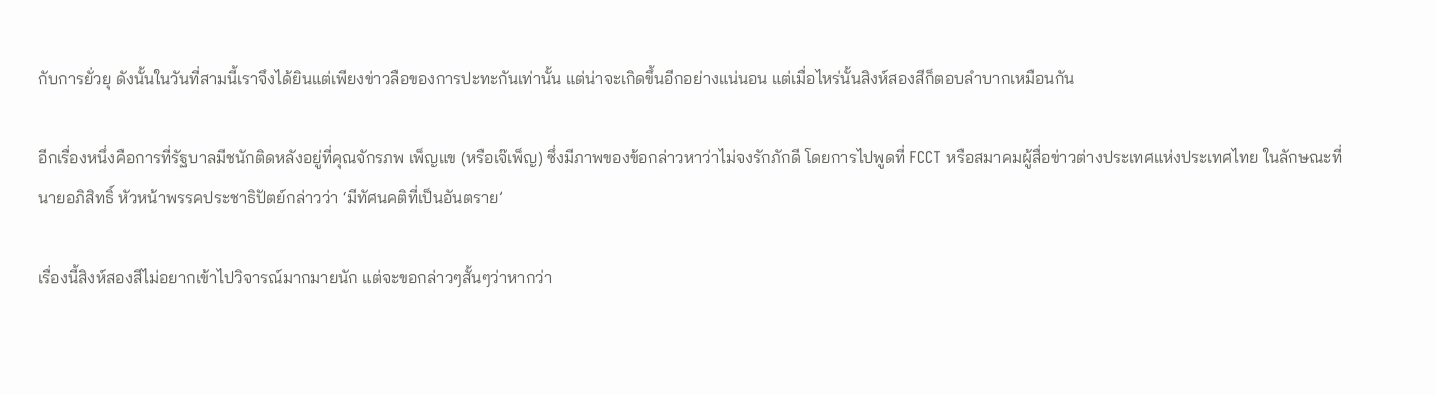กับการยั่วยุ ดังนั้นในวันที่สามนี้เราจึงได้ยินแต่เพียงข่าวลือของการปะทะกันเท่านั้น แต่น่าจะเกิดขึ้นอีกอย่างแน่นอน แต่เมื่อไหร่นั้นสิงห์สองสีก็ตอบลำบากเหมือนกัน

อีกเรื่องหนึ่งคือการที่รัฐบาลมีชนักติดหลังอยู่ที่คุณจักรภพ เพ็ญแข (หรือเจ๊เพ็ญ) ซึ่งมีภาพของข้อกล่าวหาว่าไม่จงรักภักดี โดยการไปพูดที่ FCCT หรือสมาคมผู้สื่อข่าวต่างประเทศแห่งประเทศไทย ในลักษณะที่นายอภิสิทธิ์ หัวหน้าพรรคประชาธิปัตย์กล่าวว่า ‘มีทัศนคติที่เป็นอันตราย’

เรื่องนี้สิงห์สองสีไม่อยากเข้าไปวิจารณ์มากมายนัก แต่จะขอกล่าวๆสั้นๆว่าหากว่า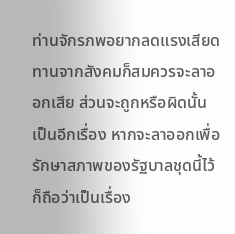ท่านจักรภพอยากลดแรงเสียดทานจากสังคมก็สมควรจะลาออกเสีย ส่วนจะถูกหรือผิดนั้นเป็นอีกเรื่อง หากจะลาออกเพื่อรักษาสภาพของรัฐบาลชุดนี้ไว้ก็ถือว่าเป็นเรื่อง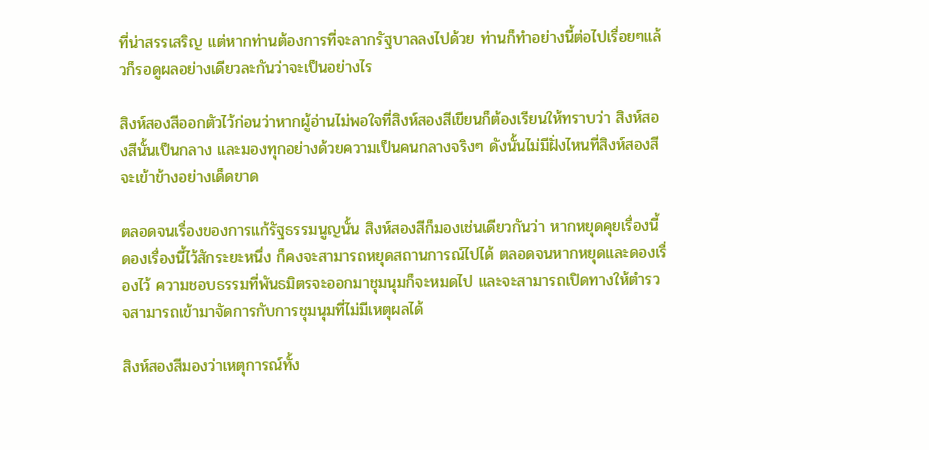ที่น่าสรรเสริญ แต่หากท่านต้องการที่จะลากรัฐบาลลงไปด้วย ท่านก็ทำอย่างนี้ต่อไปเรื่อยๆแล้วก็รอดูผลอย่างเดียวละกันว่าจะเป็นอย่างไร

สิงห์สองสีออกตัวไว้ก่อนว่าหากผู้อ่านไม่พอใจที่สิงห์สองสีเขียนก็ต้องเรียนให้ทราบว่า สิงห์สองสีนั้นเป็นกลาง และมองทุกอย่างด้วยความเป็นคนกลางจริงๆ ดังนั้นไม่มีฝั่งไหนที่สิงห์สองสีจะเข้าข้างอย่างเด็ดขาด

ตลอดจนเรื่องของการแก้รัฐธรรมนูญนั้น สิงห์สองสีก็มองเช่นเดียวกันว่า หากหยุดคุยเรื่องนี้ ดองเรื่องนี้ไว้สักระยะหนึ่ง ก็คงจะสามารถหยุดสถานการณ์ไปได้ ตลอดจนหากหยุดและดองเรื่องไว้ ความชอบธรรมที่พันธมิตรจะออกมาชุมนุมก็จะหมดไป และจะสามารถเปิดทางให้ตำรวจสามารถเข้ามาจัดการกับการชุมนุมที่ไม่มีเหตุผลได้

สิงห์สองสีมองว่าเหตุการณ์ทั้ง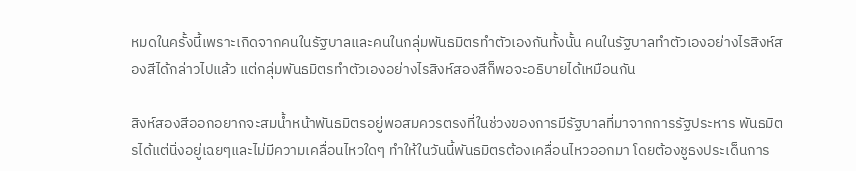หมดในครั้งนี้เพราะเกิดจากคนในรัฐบาลและคนในกลุ่มพันธมิตรทำตัวเองกันทั้งนั้น คนในรัฐบาลทำตัวเองอย่างไรสิงห์สองสีได้กล่าวไปแล้ว แต่กลุ่มพันธมิตรทำตัวเองอย่างไรสิงห์สองสีก็พอจะอธิบายได้เหมือนกัน

สิงห์สองสีออกอยากจะสมน้ำหน้าพันธมิตรอยู่พอสมควรตรงที่ในช่วงของการมีรัฐบาลที่มาจากการรัฐประหาร พันธมิตรได้แต่นิ่งอยู่เฉยๆและไม่มีความเคลื่อนไหวใดๆ ทำให้ในวันนี้พันธมิตรต้องเคลื่อนไหวออกมา โดยต้องชูธงประเด็นการ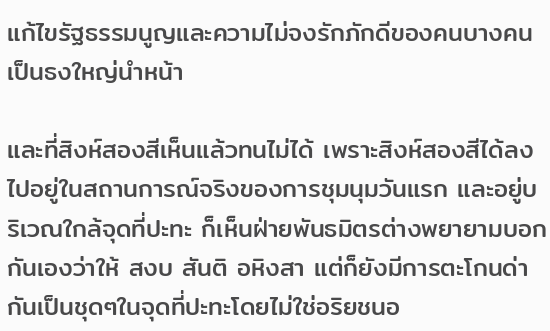แก้ไขรัฐธรรมนูญและความไม่จงรักภักดีของคนบางคนเป็นธงใหญ่นำหน้า

และที่สิงห์สองสีเห็นแล้วทนไม่ได้ เพราะสิงห์สองสีได้ลงไปอยู่ในสถานการณ์จริงของการชุมนุมวันแรก และอยู่บริเวณใกล้จุดที่ปะทะ ก็เห็นฝ่ายพันธมิตรต่างพยายามบอกกันเองว่าให้ สงบ สันติ อหิงสา แต่ก็ยังมีการตะโกนด่ากันเป็นชุดๆในจุดที่ปะทะโดยไม่ใช่อริยชนอ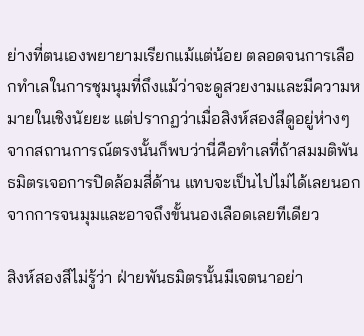ย่างที่ตนเองพยายามเรียกแม้แต่น้อย ตลอดจนการเลือกทำเลในการชุมนุมที่ถึงแม้ว่าจะดูสวยงามและมีความหมายในเชิงนัยยะ แต่ปรากฏว่าเมื่อสิงห์สองสีดูอยู่ห่างๆจากสถานการณ์ตรงนั้นก็พบว่านี่คือทำเลที่ถ้าสมมติพันธมิตรเจอการปิดล้อมสี่ด้าน แทบจะเป็นไปไม่ได้เลยนอกจากการจนมุมและอาจถึงขั้นนองเลือดเลยทีเดียว

สิงห์สองสีไม่รู้ว่า ฝ่ายพันธมิตรนั้นมีเจตนาอย่า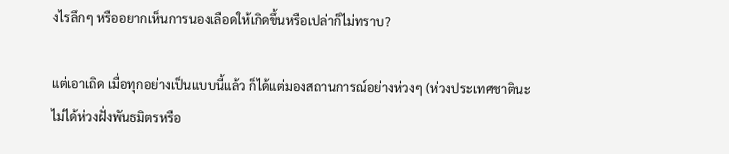งไรลึกๆ หรืออยากเห็นการนองเลือดให้เกิดขึ้นหรือเปล่าก็ไม่ทราบ?

แต่เอาเถิด เมื่อทุกอย่างเป็นแบบนี้แล้ว ก็ได้แต่มองสถานการณ์อย่างห่วงๆ (ห่วงประเทศชาตินะ ไม่ได้ห่วงฝั่งพันธมิตรหรือ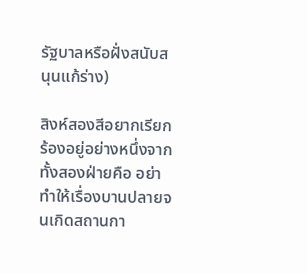รัฐบาลหรือฝั่งสนับสนุนแก้ร่าง)

สิงห์สองสีอยากเรียกร้องอยู่อย่างหนึ่งจากทั้งสองฝ่ายคือ อย่าทำให้เรื่องบานปลายจนเกิดสถานกา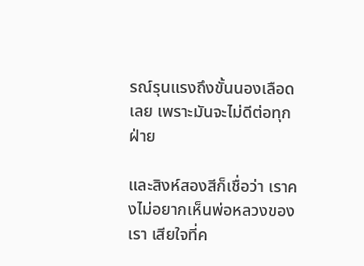รณ์รุนแรงถึงขั้นนองเลือดเลย เพราะมันจะไม่ดีต่อทุกฝ่าย

และสิงห์สองสีก็เชื่อว่า เราคงไม่อยากเห็นพ่อหลวงของเรา เสียใจที่ค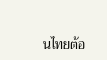นไทยต้อ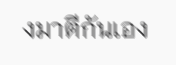งมาตีกันเอง